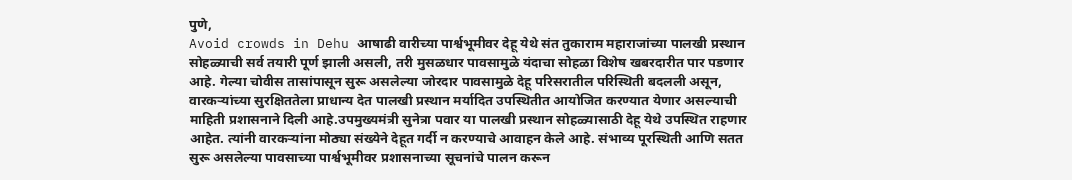पुणे,
Avoid crowds in Dehu आषाढी वारीच्या पार्श्वभूमीवर देहू येथे संत तुकाराम महाराजांच्या पालखी प्रस्थान सोहळ्याची सर्व तयारी पूर्ण झाली असली, तरी मुसळधार पावसामुळे यंदाचा सोहळा विशेष खबरदारीत पार पडणार आहे. गेल्या चोवीस तासांपासून सुरू असलेल्या जोरदार पावसामुळे देहू परिसरातील परिस्थिती बदलली असून, वारकऱ्यांच्या सुरक्षिततेला प्राधान्य देत पालखी प्रस्थान मर्यादित उपस्थितीत आयोजित करण्यात येणार असल्याची माहिती प्रशासनाने दिली आहे.उपमुख्यमंत्री सुनेत्रा पवार या पालखी प्रस्थान सोहळ्यासाठी देहू येथे उपस्थित राहणार आहेत. त्यांनी वारकऱ्यांना मोठ्या संख्येने देहूत गर्दी न करण्याचे आवाहन केले आहे. संभाव्य पूरस्थिती आणि सतत सुरू असलेल्या पावसाच्या पार्श्वभूमीवर प्रशासनाच्या सूचनांचे पालन करून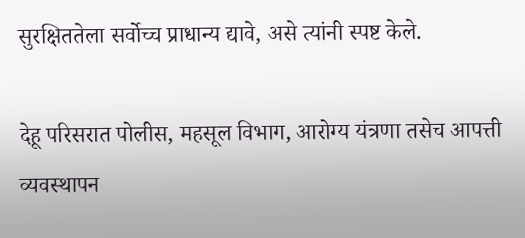सुरक्षिततेला सर्वोच्च प्राधान्य द्यावे, असे त्यांनी स्पष्ट केले.

देहू परिसरात पोलीस, महसूल विभाग, आरोग्य यंत्रणा तसेच आपत्ती व्यवस्थापन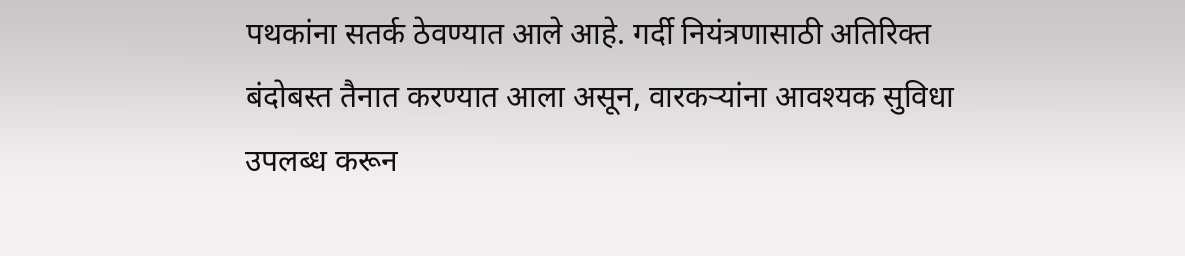पथकांना सतर्क ठेवण्यात आले आहे. गर्दी नियंत्रणासाठी अतिरिक्त बंदोबस्त तैनात करण्यात आला असून, वारकऱ्यांना आवश्यक सुविधा उपलब्ध करून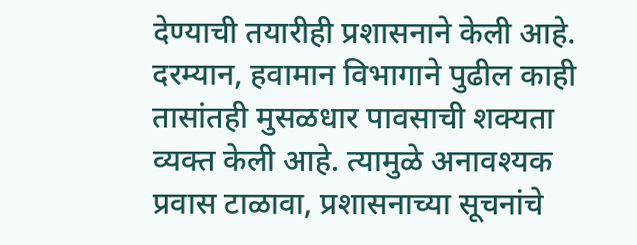देण्याची तयारीही प्रशासनाने केली आहे. दरम्यान, हवामान विभागाने पुढील काही तासांतही मुसळधार पावसाची शक्यता व्यक्त केली आहे. त्यामुळे अनावश्यक प्रवास टाळावा, प्रशासनाच्या सूचनांचे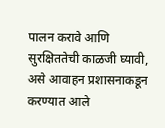पालन करावे आणि सुरक्षिततेची काळजी घ्यावी, असे आवाहन प्रशासनाकडून करण्यात आले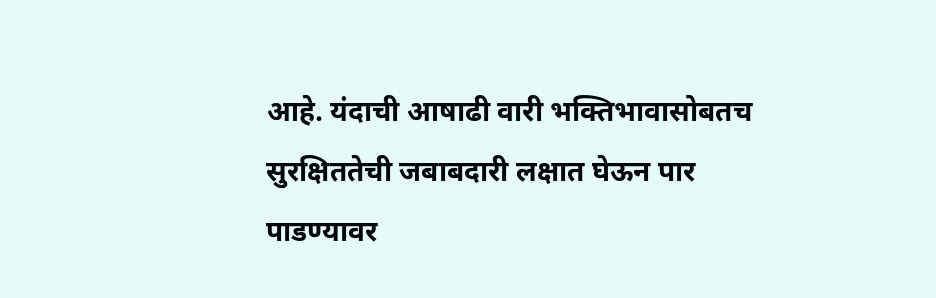आहे. यंदाची आषाढी वारी भक्तिभावासोबतच सुरक्षिततेची जबाबदारी लक्षात घेऊन पार पाडण्यावर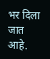भर दिला जात आहे.